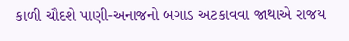કાળી ચૌદશે પાણી-અનાજનો બગાડ અટકાવવા જાથાએ રાજય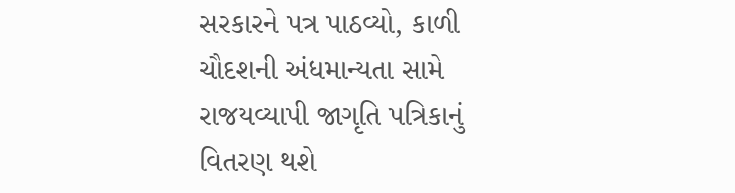સરકારને પત્ર પાઠવ્યો, કાળી ચૌદશની અંધમાન્યતા સામે રાજયવ્યાપી જાગૃતિ પત્રિકાનું વિતરણ થશે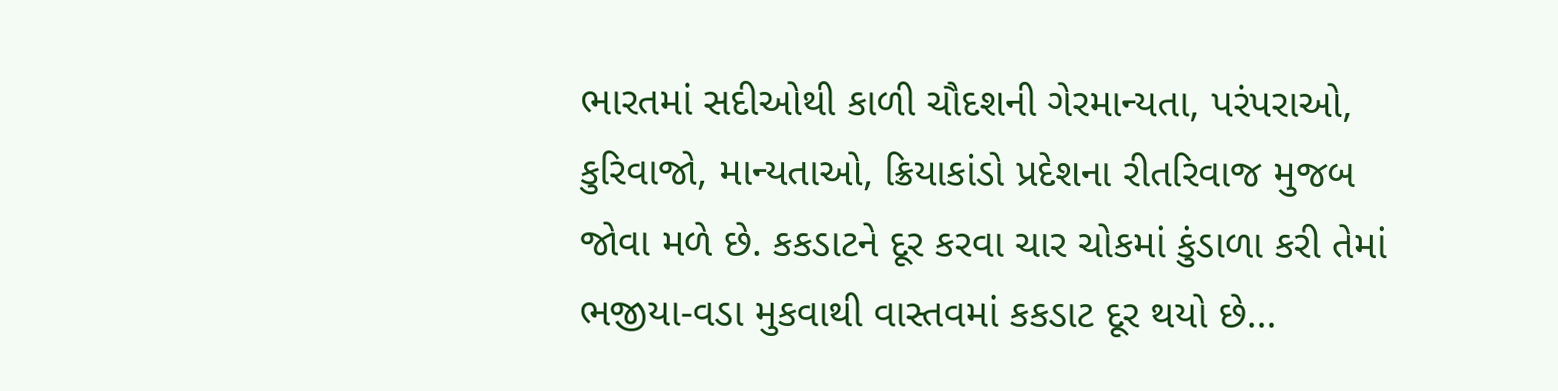ભારતમાં સદીઓથી કાળી ચૌદશની ગેરમાન્યતા, પરંપરાઓ, કુરિવાજો, માન્યતાઓ, ક્રિયાકાંડો પ્રદેશના રીતરિવાજ મુજબ જોવા મળે છે. કકડાટને દૂર કરવા ચાર ચોકમાં કુંડાળા કરી તેમાં ભજીયા-વડા મુકવાથી વાસ્તવમાં કકડાટ દૂર થયો છે…